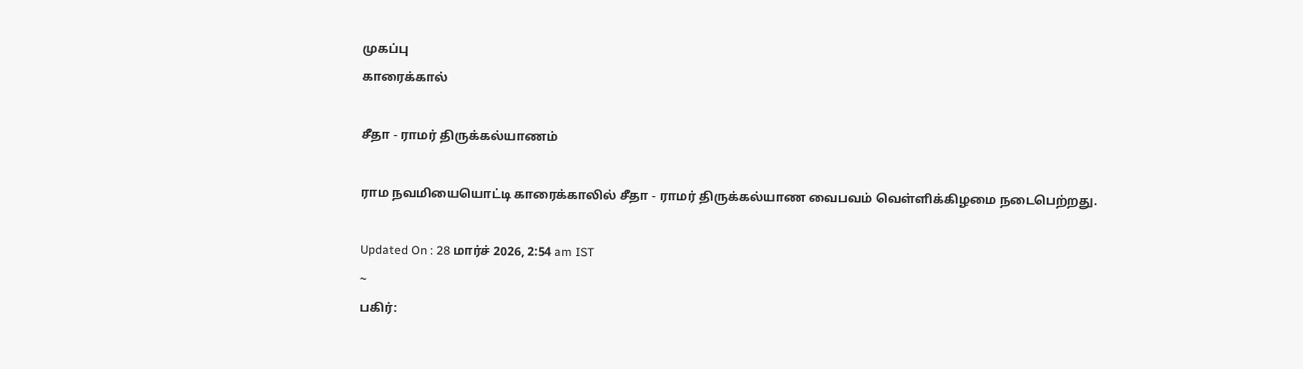முகப்பு
காரைக்கால்

சீதா - ராமர் திருக்கல்யாணம்

ராம நவமியையொட்டி காரைக்காலில் சீதா - ராமர் திருக்கல்யாண வைபவம் வெள்ளிக்கிழமை நடைபெற்றது.

Updated On : 28 மார்ச் 2026, 2:54 am IST
~
பகிர்: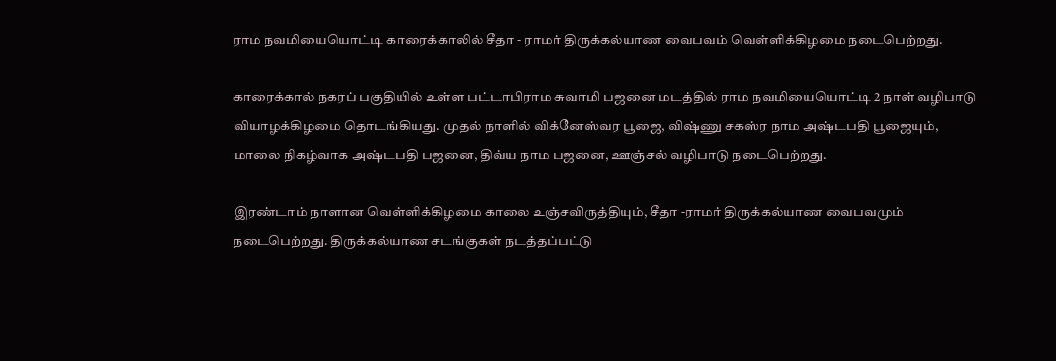ராம நவமியையொட்டி காரைக்காலில் சீதா - ராமர் திருக்கல்யாண வைபவம் வெள்ளிக்கிழமை நடைபெற்றது.

காரைக்கால் நகரப் பகுதியில் உள்ள பட்டாபிராம சுவாமி பஜனை மடத்தில் ராம நவமியையொட்டி 2 நாள் வழிபாடு வியாழக்கிழமை தொடங்கியது. முதல் நாளில் விக்னேஸ்வர பூஜை, விஷ்ணு சகஸ்ர நாம அஷ்டபதி பூஜையும், மாலை நிகழ்வாக அஷ்டபதி பஜனை, திவ்ய நாம பஜனை, ஊஞ்சல் வழிபாடு நடைபெற்றது.

இரண்டாம் நாளான வெள்ளிக்கிழமை காலை உஞ்சவிருத்தியும், சீதா -ராமர் திருக்கல்யாண வைபவமும் நடைபெற்றது. திருக்கல்யாண சடங்குகள் நடத்தப்பட்டு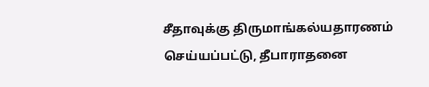சீதாவுக்கு திருமாங்கல்யதாரணம் செய்யப்பட்டு, தீபாராதனை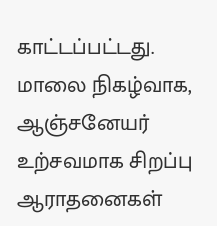காட்டப்பட்டது. மாலை நிகழ்வாக, ஆஞ்சனேயர் உற்சவமாக சிறப்பு ஆராதனைகள்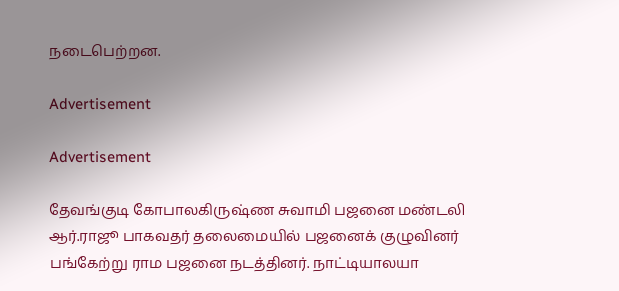நடைபெற்றன.

Advertisement

Advertisement

தேவங்குடி கோபாலகிருஷ்ண சுவாமி பஜனை மண்டலி ஆர்.ராஜூ பாகவதர் தலைமையில் பஜனைக் குழுவினர் பங்கேற்று ராம பஜனை நடத்தினர். நாட்டியாலயா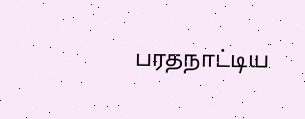பரதநாட்டிய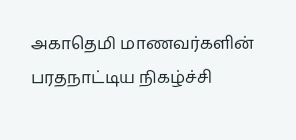அகாதெமி மாணவர்களின் பரதநாட்டிய நிகழ்ச்சி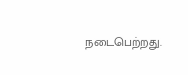நடைபெற்றது.